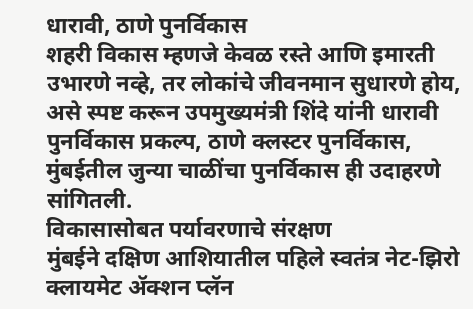धारावी, ठाणे पुनर्विकास
शहरी विकास म्हणजे केवळ रस्ते आणि इमारती उभारणे नव्हे, तर लोकांचे जीवनमान सुधारणे होय, असे स्पष्ट करून उपमुख्यमंत्री शिंदे यांनी धारावी पुनर्विकास प्रकल्प, ठाणे क्लस्टर पुनर्विकास, मुंबईतील जुन्या चाळींचा पुनर्विकास ही उदाहरणे सांगितली.
विकासासोबत पर्यावरणाचे संरक्षण
मुंबईने दक्षिण आशियातील पहिले स्वतंत्र नेट-झिरो क्लायमेट ॲक्शन प्लॅन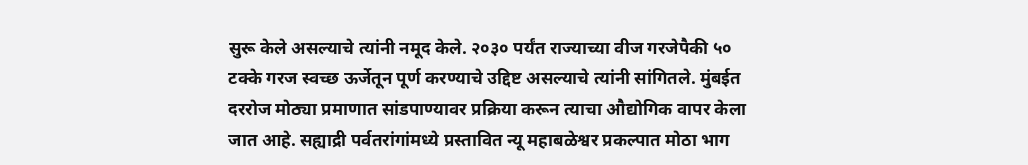सुरू केले असल्याचे त्यांनी नमूद केले. २०३० पर्यंत राज्याच्या वीज गरजेपैकी ५० टक्के गरज स्वच्छ ऊर्जेतून पूर्ण करण्याचे उद्दिष्ट असल्याचे त्यांनी सांगितले. मुंबईत दररोज मोठ्या प्रमाणात सांडपाण्यावर प्रक्रिया करून त्याचा औद्योगिक वापर केला जात आहे. सह्याद्री पर्वतरांगांमध्ये प्रस्तावित न्यू महाबळेश्वर प्रकल्पात मोठा भाग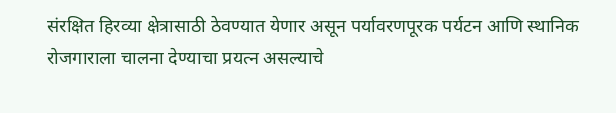संरक्षित हिरव्या क्षेत्रासाठी ठेवण्यात येणार असून पर्यावरणपूरक पर्यटन आणि स्थानिक रोजगाराला चालना देण्याचा प्रयत्न असल्याचे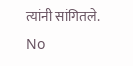त्यांनी सांगितले.
No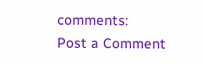comments:
Post a Comment